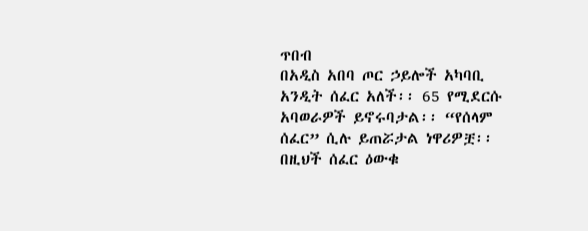ጥበብ
በአዲስ አበባ ጦር ኃይሎች አካባቢ አንዲት ሰፈር አለች፡፡ 65 የሚደርሱ አባወራዎች ይኖሩባታል፡፡ “የሰላም ሰፈር” ሲሉ ይጠሯታል ነዋሪዎቿ፡፡ በዚህች ሰፈር ዕውቁ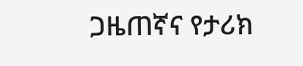ጋዜጠኛና የታሪክ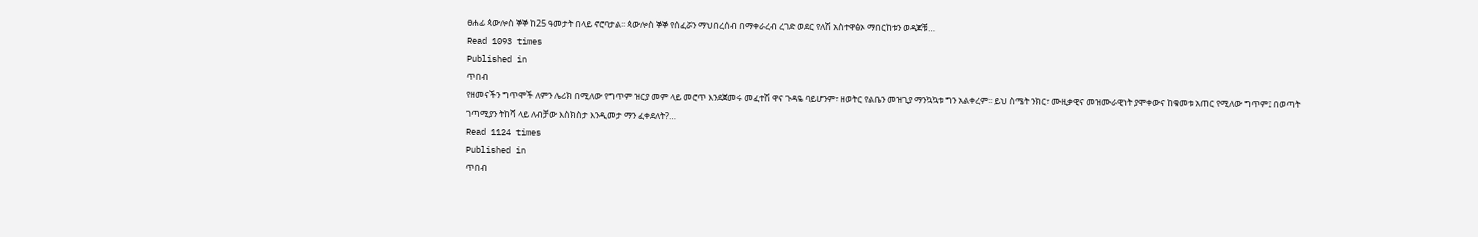ፀሐፊ ጳውሎስ ኞኞ ከ25 ዓመታት በላይ ኖሮባታል፡፡ ጳውሎስ ኞኞ የሰፈሯን ማህበረሰብ በማቀራረብ ረገድ ወደር የለሽ አስተዋፅኦ ማበርከቱን ወዳጆቹ…
Read 1093 times
Published in
ጥበብ
የዘመናችን ግጥሞች ለምን ሌሪክ በሚለው የግጥም ዝርያ መም ላይ መሮጥ እንደጀመሩ መፈተሽ ዋና ጉዳዬ ባይሆንም፣ ዘወትር የልቤን መዝጊያ ማንኳኳቱ ግን አልቀረም፡፡ ይህ ስሜት ንክር፣ ሙዚቃዊና መዝሙራዊነት ያሞቀውና ከቁመቱ አጠር የሚለው ግጥም፤ በወጣት ገጣሚያን ትከሻ ላይ ለብቻው እስክስታ እንዲመታ ማን ፈቀደለት?…
Read 1124 times
Published in
ጥበብ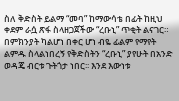ስለ ቅድስት ይልማ “መባ” ከማውሳቴ በፊት ከዚህ ቀደም ራሷ ጽፋ ስላዘጋጀችው “ረቡኒ” ጥቂት ልናገር። በምክንያት ካልሆነ በቀር ሆነ ብዬ ፊልም የማየት ልምዱ ስላልነበረኝ የቅድስትን “ረቡኒ” ያየሁት በአንድ ወዳጄ ብርቱ ጉትጎታ ነበር፡፡ እንደ እውነቱ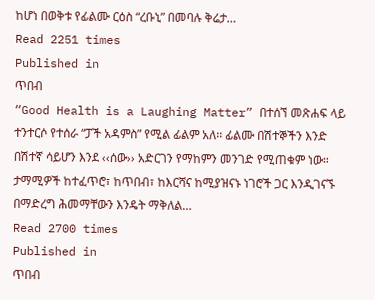ከሆነ በወቅቱ የፊልሙ ርዕስ “ረቡኒ” በመባሉ ቅሬታ…
Read 2251 times
Published in
ጥበብ
“Good Health is a Laughing Matter” በተሰኘ መጽሐፍ ላይ ተንተርሶ የተሰራ “ፓች አዳምስ” የሚል ፊልም አለ፡፡ ፊልሙ በሽተኞችን እንድ በሽተኛ ሳይሆን እንደ ‹‹ሰው›› አድርገን የማከምን መንገድ የሚጠቁም ነው። ታማሚዎች ከተፈጥሮ፣ ከጥበብ፣ ከእርሻና ከሚያዝናኑ ነገሮች ጋር እንዲገናኙ በማድረግ ሕመማቸውን እንዴት ማቅለል…
Read 2700 times
Published in
ጥበብ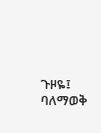ጉዞዬ፤ ባለማወቅ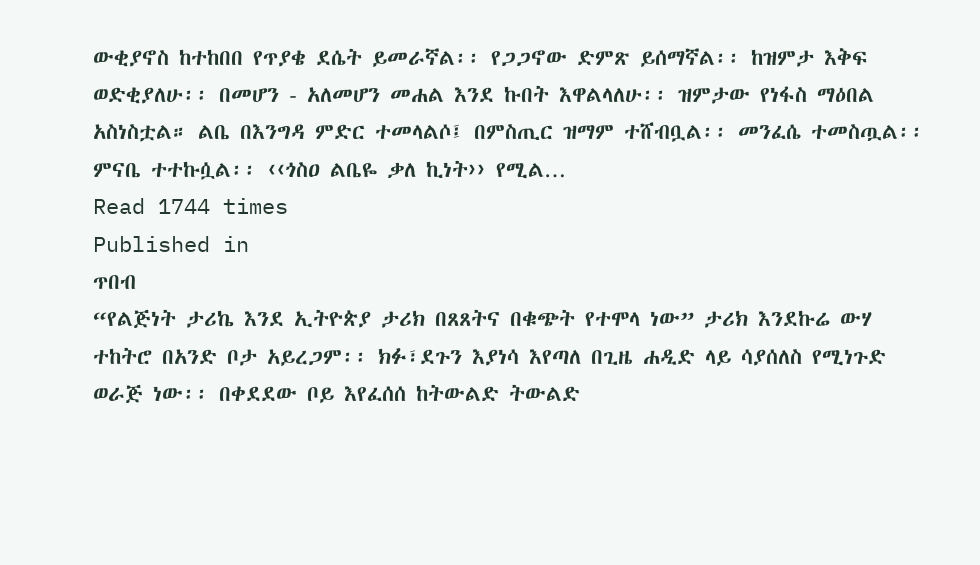ውቂያኖስ ከተከበበ የጥያቄ ደሴት ይመራኛል፡፡ የጋጋኖው ድምጽ ይሰማኛል፡፡ ከዝምታ እቅፍ ወድቂያለሁ፡፡ በመሆን - አለመሆን መሐል እንደ ኩበት እዋልላለሁ፡፡ ዝምታው የነፋስ ማዕበል አስነስቷል። ልቤ በእንግዳ ምድር ተመላልሶ፤ በምስጢር ዝማም ተሸብቧል፡፡ መንፈሴ ተመስጧል፡፡ ምናቤ ተተኩሷል፡፡ ‹‹ጎስዐ ልቤዬ ቃለ ኪነት›› የሚል…
Read 1744 times
Published in
ጥበብ
“የልጅነት ታሪኬ እንደ ኢትዮጵያ ታሪክ በጸጸትና በቁጭት የተሞላ ነው” ታሪክ እንደኩሬ ውሃ ተከትሮ በአንድ ቦታ አይረጋም፡፡ ክፉ፣ደጉን እያነሳ እየጣለ በጊዜ ሐዲድ ላይ ሳያሰለስ የሚነጉድ ወራጅ ነው፡፡ በቀደደው ቦይ እየፈሰሰ ከትውልድ ትውልድ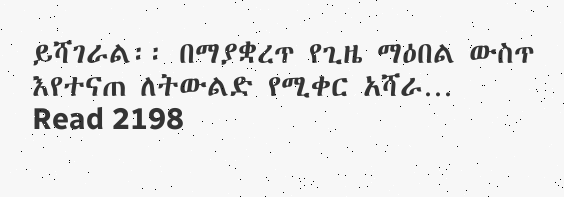ይሻገራል፡፡ በማያቋረጥ የጊዜ ማዕበል ውስጥ እየተናጠ ለትውልድ የሚቀር አሻራ…
Read 2198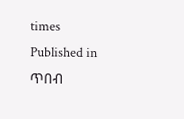times
Published in
ጥበብ